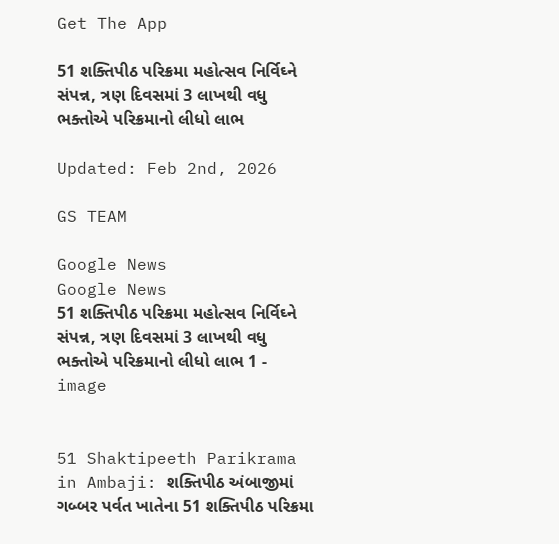Get The App

51 શક્તિપીઠ પરિક્રમા મહોત્સવ નિર્વિઘ્ને સંપન્ન, ત્રણ દિવસમાં 3 લાખથી વધુ ભક્તોએ પરિક્રમાનો લીધો લાભ

Updated: Feb 2nd, 2026

GS TEAM

Google News
Google News
51 શક્તિપીઠ પરિક્રમા મહોત્સવ નિર્વિઘ્ને સંપન્ન, ત્રણ દિવસમાં 3 લાખથી વધુ ભક્તોએ પરિક્રમાનો લીધો લાભ 1 - image


51 Shaktipeeth Parikrama in Ambaji: શક્તિપીઠ અંબાજીમાં ગબ્બર પર્વત ખાતેના 51 શક્તિપીઠ પરિક્રમા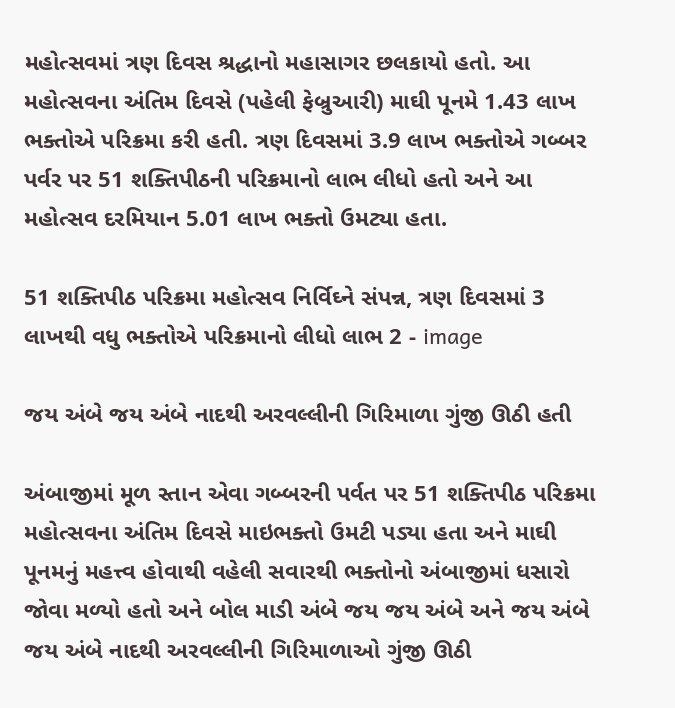મહોત્સવમાં ત્રણ દિવસ શ્રદ્ધાનો મહાસાગર છલકાયો હતો. આ મહોત્સવના અંતિમ દિવસે (પહેલી ફેબ્રુઆરી) માઘી પૂનમે 1.43 લાખ ભક્તોએ પરિક્રમા કરી હતી. ત્રણ દિવસમાં 3.9 લાખ ભક્તોએ ગબ્બર પર્વર પર 51 શક્તિપીઠની પરિક્રમાનો લાભ લીધો હતો અને આ મહોત્સવ દરમિયાન 5.01 લાખ ભક્તો ઉમટ્યા હતા.

51 શક્તિપીઠ પરિક્રમા મહોત્સવ નિર્વિઘ્ને સંપન્ન, ત્રણ દિવસમાં 3 લાખથી વધુ ભક્તોએ પરિક્રમાનો લીધો લાભ 2 - image

જય અંબે જય અંબે નાદથી અરવલ્લીની ગિરિમાળા ગુંજી ઊઠી હતી

અંબાજીમાં મૂળ સ્તાન એવા ગબ્બરની પર્વત પર 51 શક્તિપીઠ પરિક્રમા મહોત્સવના અંતિમ દિવસે માઇભક્તો ઉમટી પડ્યા હતા અને માઘી પૂનમનું મહત્ત્વ હોવાથી વહેલી સવારથી ભક્તોનો અંબાજીમાં ધસારો જોવા મળ્યો હતો અને બોલ માડી અંબે જય જય અંબે અને જય અંબે જય અંબે નાદથી અરવલ્લીની ગિરિમાળાઓ ગુંજી ઊઠી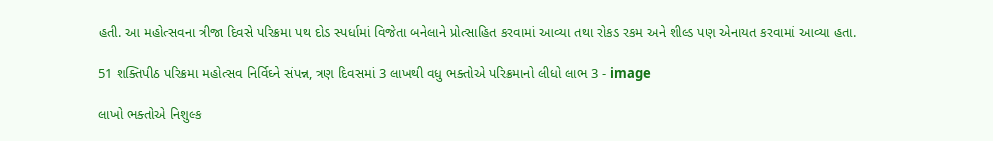હતી. આ મહોત્સવના ત્રીજા દિવસે પરિક્રમા પથ દોડ સ્પર્ધામાં વિજેતા બનેલાને પ્રોત્સાહિત કરવામાં આવ્યા તથા રોકડ રકમ અને શીલ્ડ પણ એનાયત કરવામાં આવ્યા હતા.

51 શક્તિપીઠ પરિક્રમા મહોત્સવ નિર્વિઘ્ને સંપન્ન, ત્રણ દિવસમાં 3 લાખથી વધુ ભક્તોએ પરિક્રમાનો લીધો લાભ 3 - image

લાખો ભક્તોએ નિશુલ્ક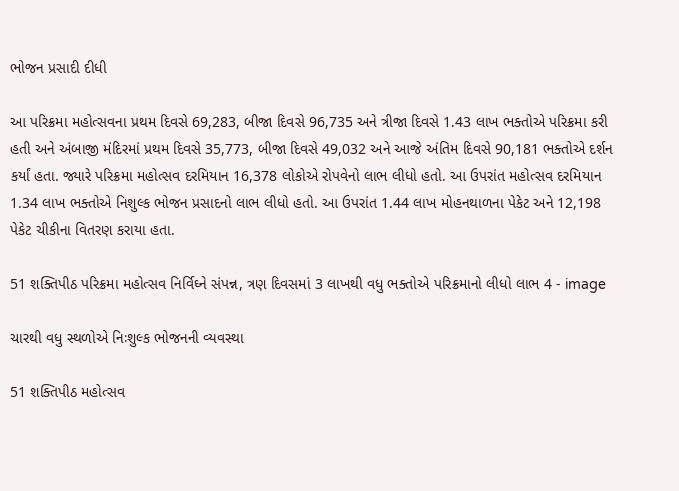ભોજન પ્રસાદી દીધી

આ પરિક્રમા મહોત્સવના પ્રથમ દિવસે 69,283, બીજા દિવસે 96,735 અને ત્રીજા દિવસે 1.43 લાખ ભક્તોએ પરિક્રમા કરી હતી અને અંબાજી મંદિરમાં પ્રથમ દિવસે 35,773, બીજા દિવસે 49,032 અને આજે અંતિમ દિવસે 90,181 ભક્તોએ દર્શન કર્યાં હતા. જ્યારે પરિક્રમા મહોત્સવ દરમિયાન 16,378 લોકોએ રોપવેનો લાભ લીધો હતો. આ ઉપરાંત મહોત્સવ દરમિયાન 1.34 લાખ ભક્તોએ નિશુલ્ક ભોજન પ્રસાદનો લાભ લીધો હતો. આ ઉપરાંત 1.44 લાખ મોહનથાળના પેકેટ અને 12,198 પેકેટ ચીકીના વિતરણ કરાયા હતા.

51 શક્તિપીઠ પરિક્રમા મહોત્સવ નિર્વિઘ્ને સંપન્ન, ત્રણ દિવસમાં 3 લાખથી વધુ ભક્તોએ પરિક્રમાનો લીધો લાભ 4 - image

ચારથી વધુ સ્થળોએ નિઃશુલ્ક ભોજનની વ્યવસ્થા

51 શક્તિપીઠ મહોત્સવ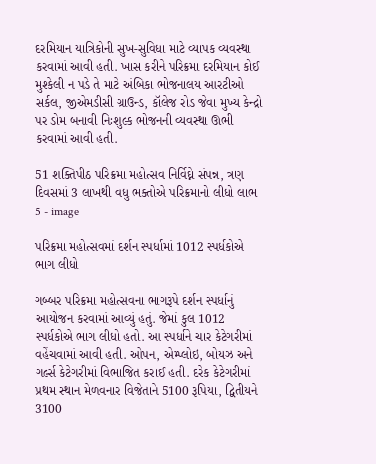દરમિયાન યાત્રિકોની સુખ-સુવિધા માટે વ્યાપક વ્યવસ્થા કરવામાં આવી હતી. ખાસ કરીને પરિક્રમા દરમિયાન કોઈ મુશ્કેલી ન પડે તે માટે અંબિકા ભોજનાલય આરટીઓ સર્કલ, જીએમડીસી ગ્રાઉન્ડ, કૉલેજ રોડ જેવા મુખ્ય કેન્દ્રો પર ડોમ બનાવી નિઃશુલ્ક ભોજનની વ્યવસ્થા ઊભી કરવામાં આવી હતી.

51 શક્તિપીઠ પરિક્રમા મહોત્સવ નિર્વિઘ્ને સંપન્ન, ત્રણ દિવસમાં 3 લાખથી વધુ ભક્તોએ પરિક્રમાનો લીધો લાભ 5 - image

પરિક્રમા મહોત્સવમાં દર્શન સ્પર્ધામાં 1012 સ્પર્ધકોએ ભાગ લીધો

ગબ્બર પરિક્રમા મહોત્સવના ભાગરૂપે દર્શન સ્પર્ધાનું આયોજન કરવામાં આવ્યું હતું. જેમાં કુલ 1012 સ્પર્ધકોએ ભાગ લીધો હતો. આ સ્પર્ધાને ચાર કેટેગરીમાં વહેંચવામાં આવી હતી. ઓપન, એમ્પ્લોઇ, બોયઝ અને ગર્લ્સ કેટેગરીમાં વિભાજિત કરાઈ હતી. દરેક કેટેગરીમાં પ્રથમ સ્થાન મેળવનાર વિજેતાને 5100 રૂપિયા, દ્વિતીયને 3100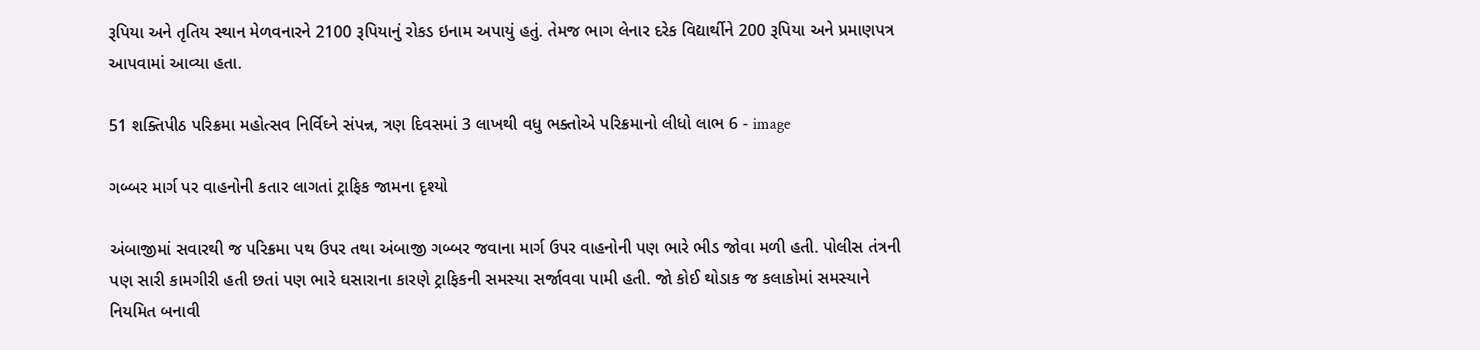રૂપિયા અને તૃતિય સ્થાન મેળવનારને 2100 રૂપિયાનું રોકડ ઇનામ અપાયું હતું. તેમજ ભાગ લેનાર દરેક વિદ્યાર્થીને 200 રૂપિયા અને પ્રમાણપત્ર આપવામાં આવ્યા હતા.

51 શક્તિપીઠ પરિક્રમા મહોત્સવ નિર્વિઘ્ને સંપન્ન, ત્રણ દિવસમાં 3 લાખથી વધુ ભક્તોએ પરિક્રમાનો લીધો લાભ 6 - image

ગબ્બર માર્ગ પર વાહનોની કતાર લાગતાં ટ્રાફિક જામના દૃશ્યો

અંબાજીમાં સવારથી જ પરિક્રમા પથ ઉપર તથા અંબાજી ગબ્બર જવાના માર્ગ ઉપર વાહનોની પણ ભારે ભીડ જોવા મળી હતી. પોલીસ તંત્રની પણ સારી કામગીરી હતી છતાં પણ ભારે ઘસારાના કારણે ટ્રાફિકની સમસ્યા સર્જાવવા પામી હતી. જો કોઈ થોડાક જ કલાકોમાં સમસ્યાને નિયમિત બનાવી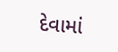દેવામાં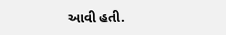આવી હતી.